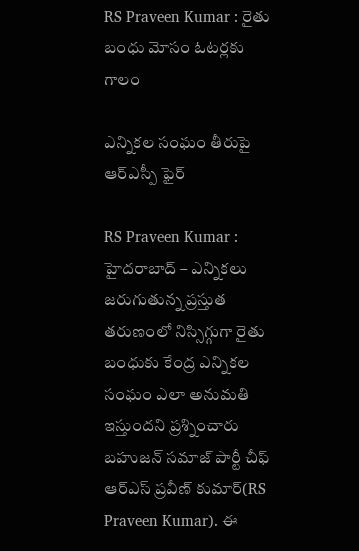RS Praveen Kumar : రైతు బంధు మోసం ఓట‌ర్ల‌కు గాలం

ఎన్నిక‌ల సంఘం తీరుపై ఆర్ఎస్పీ ఫైర్

RS Praveen Kumar : హైద‌రాబాద్ – ఎన్నిక‌లు జ‌రుగుతున్న ప్ర‌స్తుత త‌రుణంలో నిస్సిగ్గుగా రైతు బంధుకు కేంద్ర ఎన్నిక‌ల సంఘం ఎలా అనుమ‌తి ఇస్తుంద‌ని ప్ర‌శ్నించారు బ‌హుజ‌న్ స‌మాజ్ పార్టీ చీఫ్ ఆర్ఎస్ ప్ర‌వీణ్ కుమార్(RS Praveen Kumar). ఈ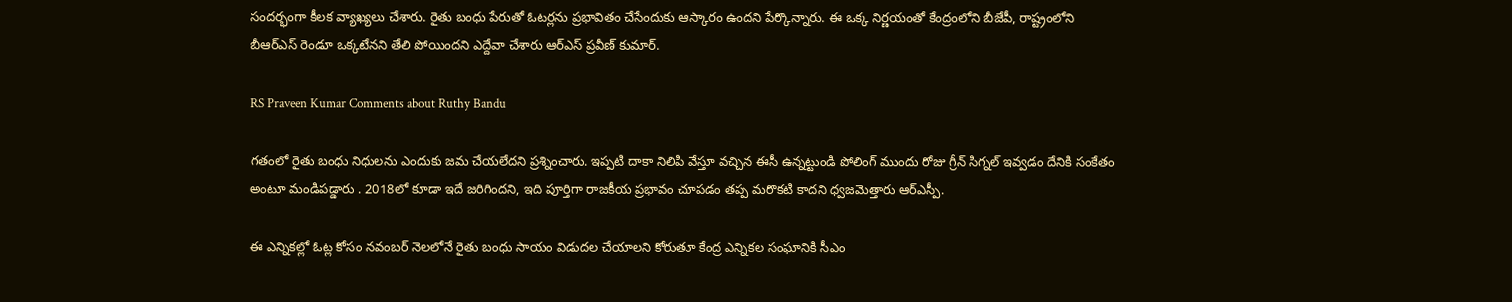సంద‌ర్భంగా కీల‌క వ్యాఖ్య‌లు చేశారు. రైతు బంధు పేరుతో ఓట‌ర్ల‌ను ప్ర‌భావితం చేసేందుకు ఆస్కారం ఉంద‌ని పేర్కొన్నారు. ఈ ఒక్క నిర్ణ‌యంతో కేంద్రంలోని బీజేపీ, రాష్ట్రంలోని బీఆర్ఎస్ రెండూ ఒక్క‌టేన‌ని తేలి పోయింద‌ని ఎద్దేవా చేశారు ఆర్ఎస్ ప్ర‌వీణ్ కుమార్.

RS Praveen Kumar Comments about Ruthy Bandu

గ‌తంలో రైతు బంధు నిధుల‌ను ఎందుకు జ‌మ చేయ‌లేద‌ని ప్ర‌శ్నించారు. ఇప్ప‌టి దాకా నిలిపి వేస్తూ వ‌చ్చిన ఈసీ ఉన్న‌ట్టుండి పోలింగ్ ముందు రోజు గ్రీన్ సిగ్న‌ల్ ఇవ్వ‌డం దేనికి సంకేతం అంటూ మండిప‌డ్డారు . 2018లో కూడా ఇదే జ‌రిగింద‌ని, ఇది పూర్తిగా రాజ‌కీయ ప్ర‌భావం చూప‌డం త‌ప్ప మ‌రొక‌టి కాద‌ని ధ్వ‌జ‌మెత్తారు ఆర్ఎస్పీ.

ఈ ఎన్నిక‌ల్లో ఓట్ల కోసం న‌వంబర్ నెల‌లోనే రైతు బంధు సాయం విడుద‌ల చేయాల‌ని కోరుతూ కేంద్ర ఎన్నిక‌ల సంఘానికి సీఎం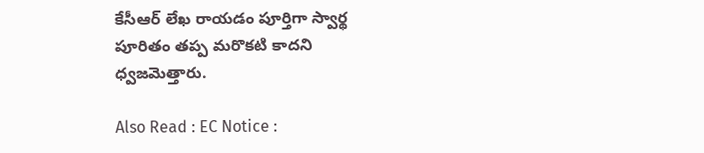కేసీఆర్ లేఖ రాయ‌డం పూర్తిగా స్వార్థ పూరితం త‌ప్ప మ‌రొక‌టి కాద‌ని ధ్వ‌జ‌మెత్తారు.

Also Read : EC Notice :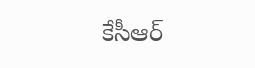కేసీఆర్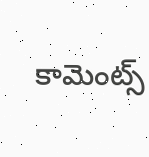కామెంట్స్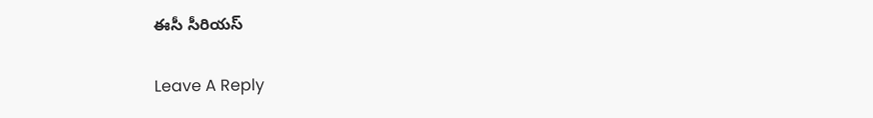ఈసీ సీరియ‌స్

Leave A Reply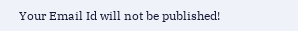Your Email Id will not be published!